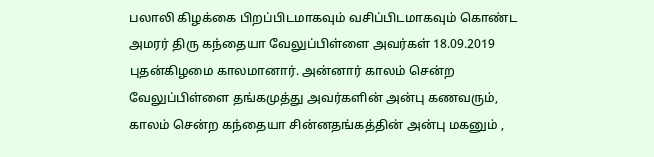பலாலி கிழக்கை பிறப்பிடமாகவும் வசிப்பிடமாகவும் கொண்ட அமரர் திரு கந்தையா வேலுப்பிள்ளை அவர்கள் 18.09.2019 புதன்கிழமை காலமானார். அன்னார் காலம் சென்ற வேலுப்பிள்ளை தங்கமுத்து அவர்களின் அன்பு கணவரும், காலம் சென்ற கந்தையா சின்னதங்கத்தின் அன்பு மகனும் ,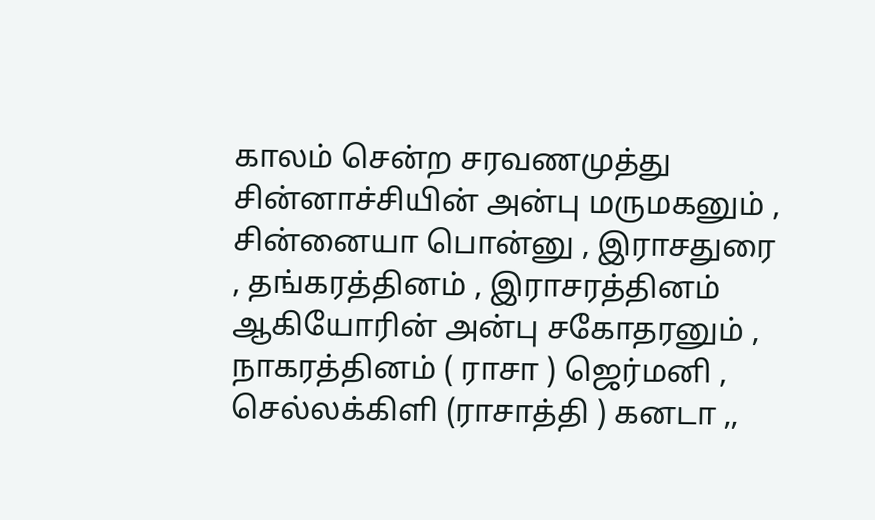காலம் சென்ற சரவணமுத்து சின்னாச்சியின் அன்பு மருமகனும் , சின்னையா பொன்னு , இராசதுரை , தங்கரத்தினம் , இராசரத்தினம் ஆகியோரின் அன்பு சகோதரனும் , நாகரத்தினம் ( ராசா ) ஜெர்மனி , செல்லக்கிளி (ராசாத்தி ) கனடா ,,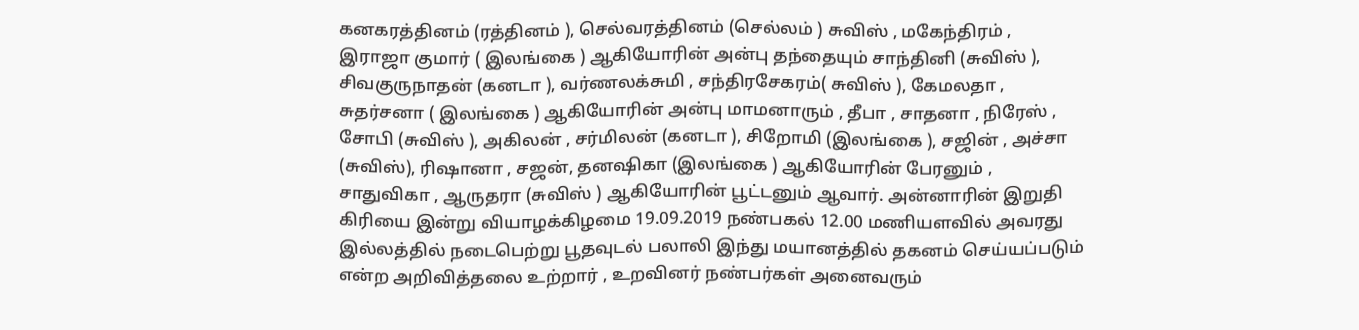கனகரத்தினம் (ரத்தினம் ), செல்வரத்தினம் (செல்லம் ) சுவிஸ் , மகேந்திரம் , இராஜா குமார் ( இலங்கை ) ஆகியோரின் அன்பு தந்தையும் சாந்தினி (சுவிஸ் ), சிவகுருநாதன் (கனடா ), வர்ணலக்சுமி , சந்திரசேகரம்( சுவிஸ் ), கேமலதா , சுதர்சனா ( இலங்கை ) ஆகியோரின் அன்பு மாமனாரும் , தீபா , சாதனா , நிரேஸ் , சோபி (சுவிஸ் ), அகிலன் , சர்மிலன் (கனடா ), சிறோமி (இலங்கை ), சஜின் , அச்சா (சுவிஸ்), ரிஷானா , சஜன், தனஷிகா (இலங்கை ) ஆகியோரின் பேரனும் , சாதுவிகா , ஆருதரா (சுவிஸ் ) ஆகியோரின் பூட்டனும் ஆவார். அன்னாரின் இறுதி கிரியை இன்று வியாழக்கிழமை 19.09.2019 நண்பகல் 12.00 மணியளவில் அவரது இல்லத்தில் நடைபெற்று பூதவுடல் பலாலி இந்து மயானத்தில் தகனம் செய்யப்படும் என்ற அறிவித்தலை உற்றார் , உறவினர் நண்பர்கள் அனைவரும்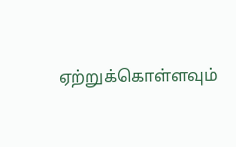ஏற்றுக்கொள்ளவும்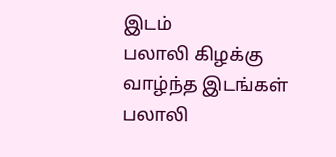இடம்
பலாலி கிழக்கு
வாழ்ந்த இடங்கள்
பலாலி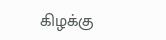கிழக்கு